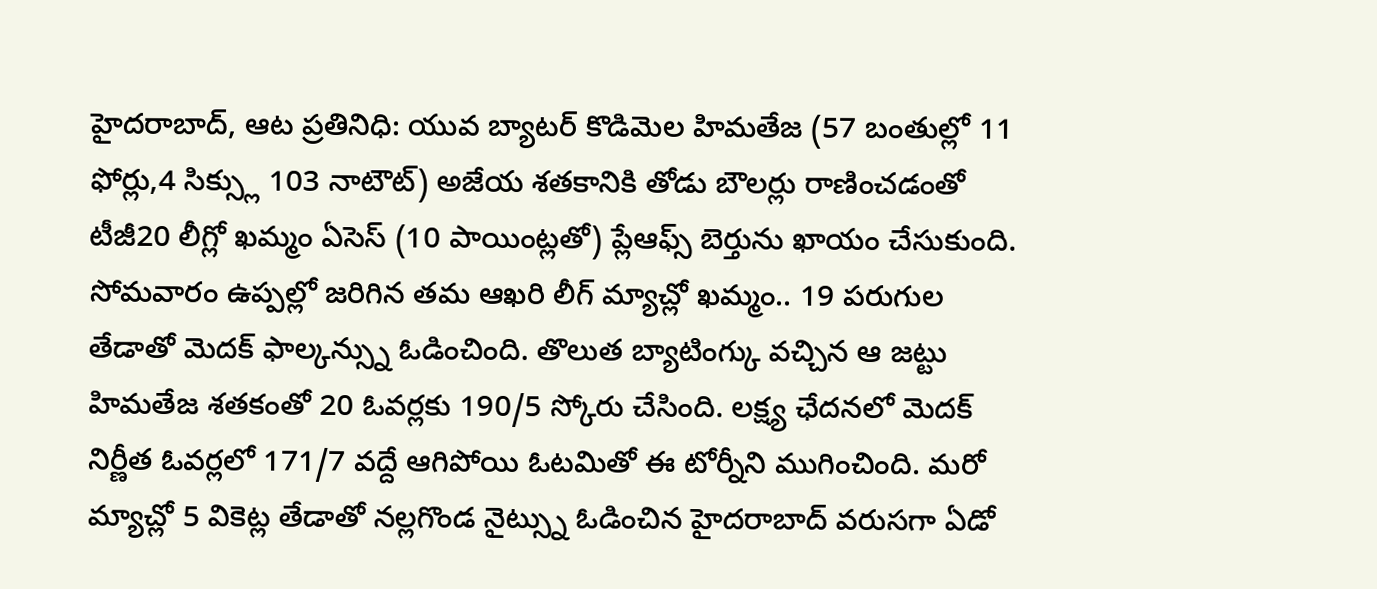హైదరాబాద్, ఆట ప్రతినిధి: యువ బ్యాటర్ కొడిమెల హిమతేజ (57 బంతుల్లో 11 ఫోర్లు,4 సిక్స్లు 103 నాటౌట్) అజేయ శతకానికి తోడు బౌలర్లు రాణించడంతో టీజీ20 లీగ్లో ఖమ్మం ఏసెస్ (10 పాయింట్లతో) ప్లేఆఫ్స్ బెర్తును ఖాయం చేసుకుంది. సోమవారం ఉప్పల్లో జరిగిన తమ ఆఖరి లీగ్ మ్యాచ్లో ఖమ్మం.. 19 పరుగుల తేడాతో మెదక్ ఫాల్కన్స్ను ఓడించింది. తొలుత బ్యాటింగ్కు వచ్చిన ఆ జట్టు హిమతేజ శతకంతో 20 ఓవర్లకు 190/5 స్కోరు చేసింది. లక్ష్య ఛేదనలో మెదక్ నిర్ణీత ఓవర్లలో 171/7 వద్దే ఆగిపోయి ఓటమితో ఈ టోర్నీని ముగించింది. మరో మ్యాచ్లో 5 వికెట్ల తేడాతో నల్లగొండ నైట్స్ను ఓడించిన హైదరాబాద్ వరుసగా ఏడో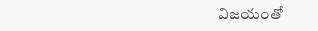విజయంతో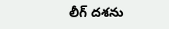లీగ్ దశను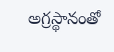అగ్రస్థానంతో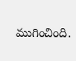ముగించింది.